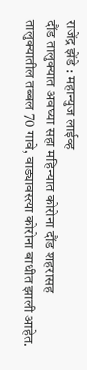राजेंद्र झेंडे : महान्युज लाईव्ह
दौंड तालुक्यात अवघ्या सहा महिन्यात कोरोना दौंड शहरासह तालुक्यातील तब्बल 70 गावे, वाड्यावस्त्या कोरोना बाधीत झाली आहेत.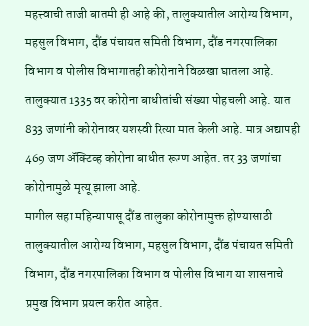महत्त्वाची ताजी बातमी ही आहे की, तालुक्यातील आरोग्य विभाग, महसुल विभाग, दौंड पंचायत समिती विभाग, दौंड नगरपालिका विभाग व पोलीस विभागातही कोरोनाने विळखा घातला आहे.
तालुक्यात 1335 वर कोरोना बाधीतांची संख्या पोहचली आहे. यात 833 जणांनी कोरोनावर यशस्वी रित्या मात केली आहे. मात्र अद्यापही 469 जण ॲक्टिव्ह कोरोना बाधीत रूग्ण आहेत. तर 33 जणांचा कोरोनामुळे मृत्यू झाला आहे.
मागील सहा महिन्यापासू दौंड तालुका कोरोनामुक्त होण्यासाठी तालुक्यातील आरोग्य विभाग, महसुल विभाग, दौंड पंचायत समिती विभाग, दौंड नगरपालिका विभाग व पोलीस विभाग या शासनाचे प्रमुख विभाग प्रयत्न करीत आहेत.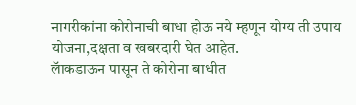नागरीकांना कोरोनाची बाधा होऊ नये म्हणून योग्य ती उपाय योजना,दक्षता व खबरदारी घेत आहेत.
लॅाकडाऊन पासून ते कोरोना बाधीत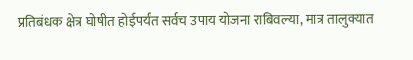प्रतिबंधक क्षेत्र घोषीत होईपर्यंत सर्वच उपाय योजना राबिवल्या, मात्र तालुक्यात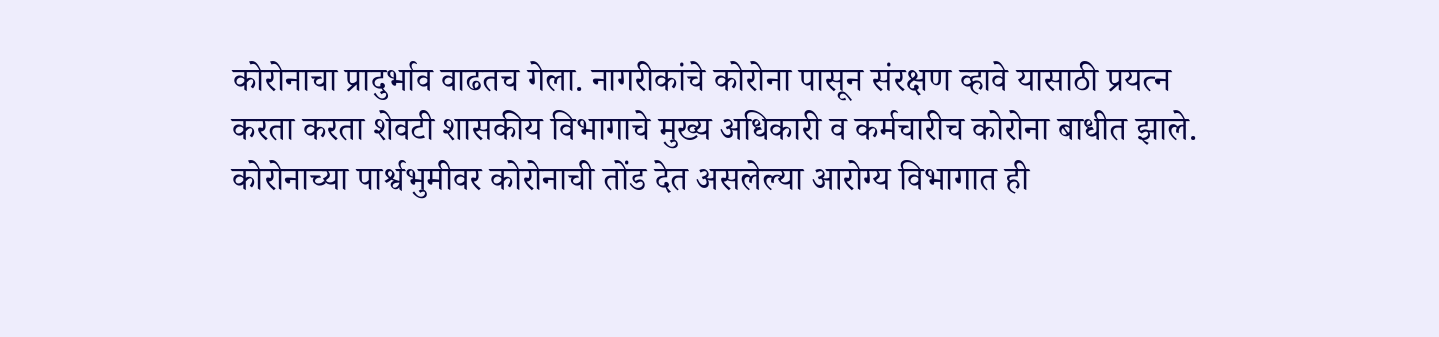कोरोनाचा प्रादुर्भाव वाढतच गेला. नागरीकांचे कोरोना पासून संरक्षण व्हावे यासाठी प्रयत्न करता करता शेवटी शासकीय विभागाचे मुख्य अधिकारी व कर्मचारीच कोरोना बाधीत झाले.
कोरोनाच्या पार्श्वभुमीवर कोरोनाची तोंड देत असलेल्या आरोग्य विभागात ही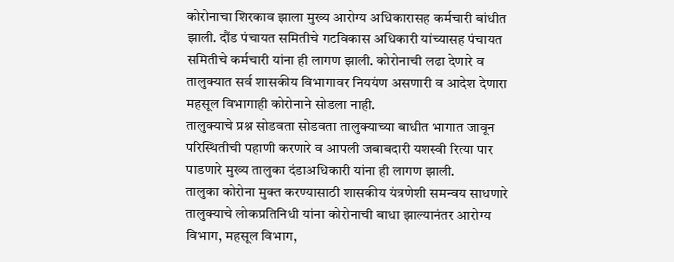कोरोनाचा शिरकाव झाला मुख्य आरोग्य अधिकारासह कर्मचारी बांधीत झाली. दौंड पंचायत समितीचे गटविकास अधिकारी यांच्यासह पंचायत समितीचे कर्मचारी यांना ही लागण झाली. कोरोनाची लढा देणारे व तालुक्यात सर्व शासकीय विभागावर निययंण असणारी व आदेश देणारा महसूल विभागाही कोरोनाने सोडला नाही.
तालुक्याचे प्रश्न सोडवता सोडवता तालुक्याच्या बाधीत भागात जावून परिस्थितीची पहाणी करणारे व आपली जबाबदारी यशस्वी रित्या पार पाडणारे मुख्य तालुका दंडाअधिकारी यांना ही लागण झाली.
तालुका कोरोना मुक्त करण्यासाठी शासकीय यंत्रणेशी समन्वय साधणारे तालुक्याचे लोकप्रतिनिधी यांना कोरोनाची बाधा झाल्यानंतर आरोग्य विभाग, महसूल विभाग,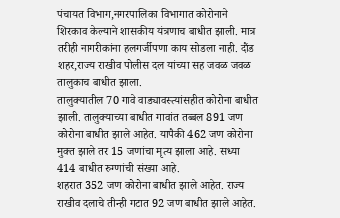पंचायत विभाग,नगरपालिका विभागात कोरोनाने शिरकाव केल्याने शासकीय यंत्रणाच बाधीत झाली. मात्र तरीही नागरीकांना हलगर्जीपणा काय सोडला नाही. दौंड शहर,राज्य राखीव पोलीस दल यांच्या सह जवळ जवळ तालुकाच बाधीत झाला.
तालुक्यातील 70 गावे वाड्यावस्त्यांसहीत कोरोना बाधीत झाली. तालुक्याच्या बाधीत गावांत तब्बल 891 जण कोरोना बाधीत झाले आहेत. यापैकी 462 जण कोरोना मुक्त झाले तर 15 जणांचा मृत्य झाला आहे. सध्या 414 बाधीत रुग्णांची संख्या आहे.
शहरात 352 जण कोरोना बाधीत झाले आहेत. राज्य राखीव दलाचे तीन्ही गटात 92 जण बाधीत झाले आहेत.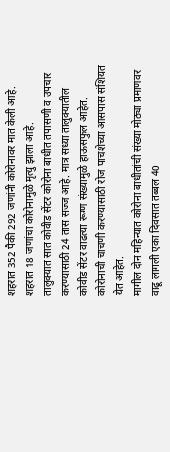शहरात 352 पैकी 292 जणांनी कोरोनावर मात केली आहे. शहरात 18 जणांचा कोरोनामुळे मृत्यु झाला आहे.
तालुक्यात सात कोवीड सेंटर कोरोना बाधीत तपासणी व उपचार करण्यासाठी 24 तास सज्ज आहे. मात्र सध्या तालुक्यातील कोवीड सेंटर वाढत्या रूग्ण संख्यामुळे हाऊसफुल आहेत. कोरोनाची चाचणी करण्यासाठी रोज पाचशेच्या आसपास संशियत येत आहेत.
मागील दोन महिन्यात कोरोना बाधीतांची संख्या मोठ्या प्रमाणवर वाढू लागली एका दिवसात तब्बल 40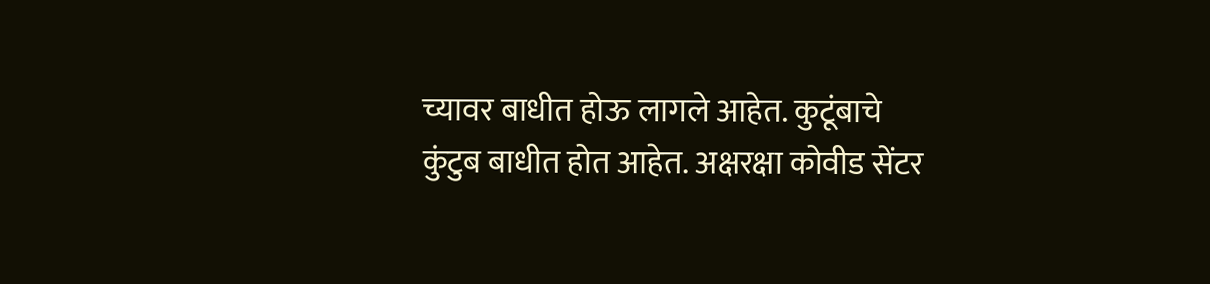च्यावर बाधीत होऊ लागले आहेत. कुटूंबाचे कुंटुब बाधीत होत आहेत. अक्षरक्षा कोवीड सेंटर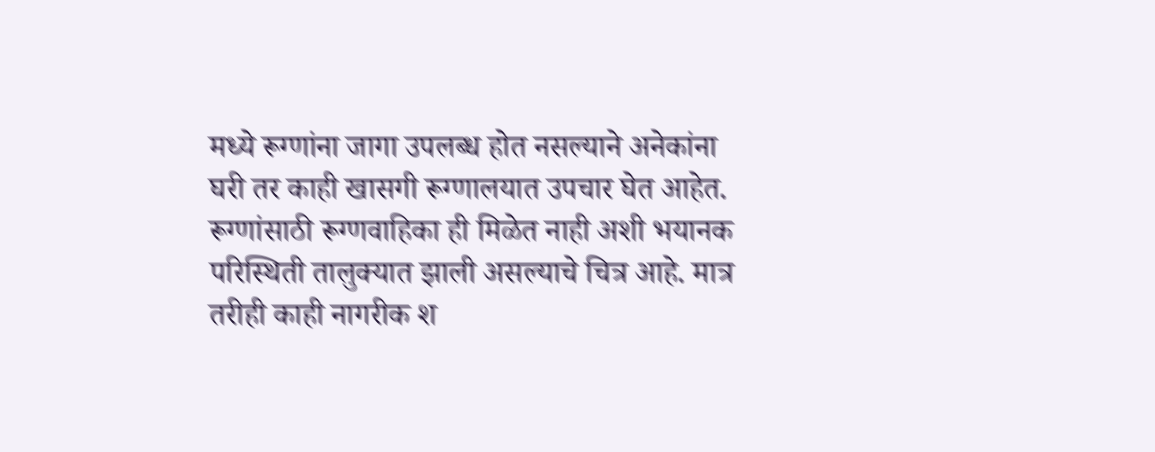मध्ये रूग्णांना जागा उपलब्ध होत नसल्याने अनेकांना घरी तर काही खासगी रूग्णालयात उपचार घेत आहेत.
रूग्णांसाठी रूग्णवाहिका ही मिळेत नाही अशी भयानक परिस्थिती तालुक्यात झाली असल्याचे चित्र आहे. मात्र तरीही काही नागरीक श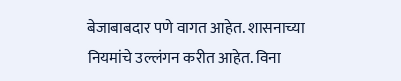बेजाबाबदार पणे वागत आहेत. शासनाच्या नियमांचे उल्लंगन करीत आहेत. विना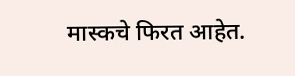मास्कचे फिरत आहेत.